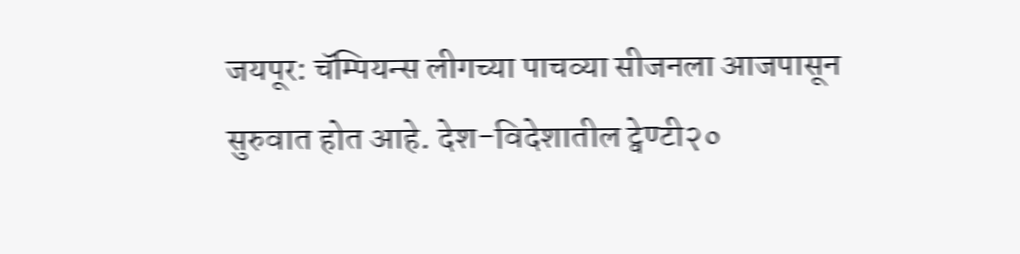जयपूर: चॅम्पियन्स लीगच्या पाचव्या सीजनला आजपासून सुरुवात होत आहे. देश-विदेशातील ट्वेण्टी२०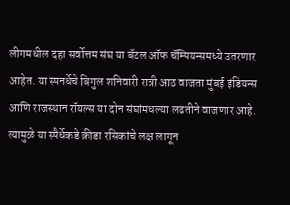लीगमधील दहा सर्वोत्तम संघ या बॅटल ऑफ चॅम्पियन्समध्ये उतरणार आहेत. या स्पनर्धेचे बिगुल शनिवारी रात्री आठ वाजता मुंबई इंडियन्स आणि राजस्थान रॉयल्स या दोन संघांमधल्या लढतीने वाजणार आहे. त्यामुळे या स्पैर्धेकडे क्रीडा रसिकांचे लक्ष लागून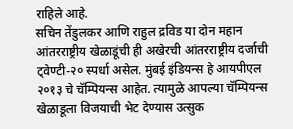राहिले आहे.
सचिन तेंडुलकर आणि राहुल द्रविड या दोन महान आंतरराष्ट्रीय खेळाडूंची ही अखेरची आंतरराष्ट्रीय दर्जाची ट्वेण्टी-२० स्पर्धा असेल. मुंबई इंडियन्स हे आयपीएल २०१३ चे चॅम्पियन्स आहेत. त्यामुळे आपल्या चॅम्पियन्स खेळाडूला विजयाची भेट देण्यास उत्सुक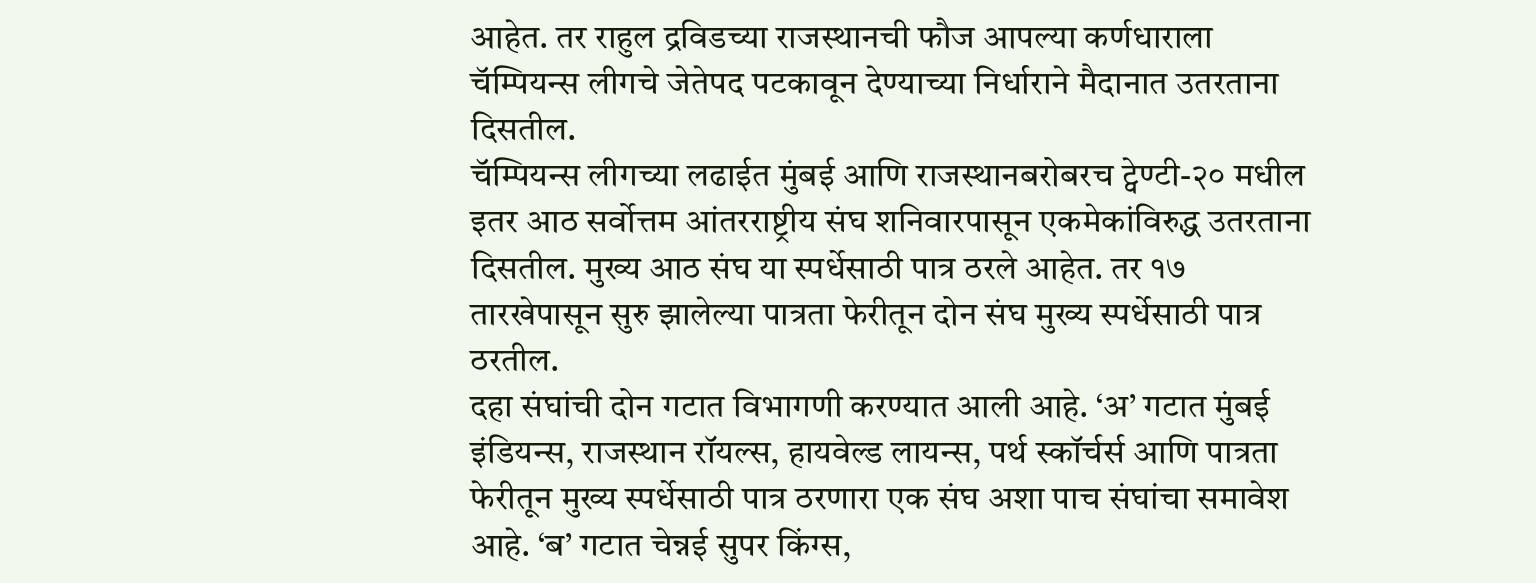आहेत. तर राहुल द्रविडच्या राजस्थानची फौज आपल्या कर्णधाराला चॅम्पियन्स लीगचे जेतेपद पटकावून देण्याच्या निर्धाराने मैदानात उतरताना दिसतील.
चॅम्पियन्स लीगच्या लढाईत मुंबई आणि राजस्थानबरोबरच ट्वेण्टी-२० मधील इतर आठ सर्वोत्तम आंतरराष्ट्रीय संघ शनिवारपासून एकमेकांविरुद्ध उतरताना दिसतील. मुख्य आठ संघ या स्पर्धेसाठी पात्र ठरले आहेत. तर १७ तारखेपासून सुरु झालेल्या पात्रता फेरीतून दोन संघ मुख्य स्पर्धेसाठी पात्र ठरतील.
दहा संघांची दोन गटात विभागणी करण्यात आली आहे. ‘अ’ गटात मुंबई इंडियन्स, राजस्थान रॉयल्स, हायवेल्ड लायन्स, पर्थ स्कॉर्चर्स आणि पात्रता फेरीतून मुख्य स्पर्धेसाठी पात्र ठरणारा एक संघ अशा पाच संघांचा समावेश आहे. ‘ब’ गटात चेन्नई सुपर किंग्स,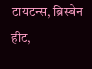टायटन्स, ब्रिस्बेन हीट,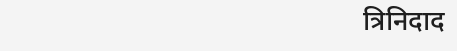त्रिनिदाद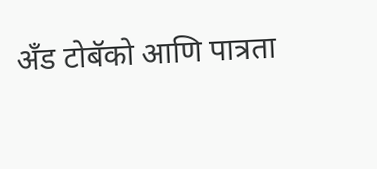अँड टोबॅको आणि पात्रता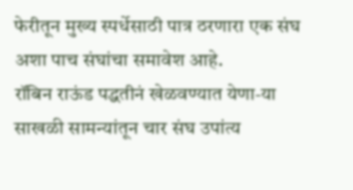फेरीतून मुख्य स्पर्धेसाठी पात्र ठरणारा एक संघ अशा पाच संघांचा समावेश आहे.
रॉबिन राऊंड पद्धतीनं खेळवण्यात येणा-या साखळी सामन्यांतून चार संघ उपांत्य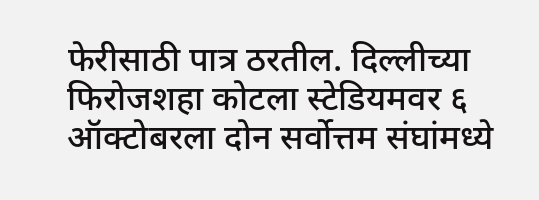फेरीसाठी पात्र ठरतील. दिल्लीच्या फिरोजशहा कोटला स्टेडियमवर ६ ऑक्टोबरला दोन सर्वोत्तम संघांमध्ये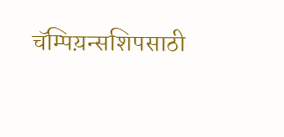चॅम्पिय़न्सशिपसाठी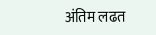अंतिम लढत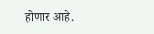होणार आहे.